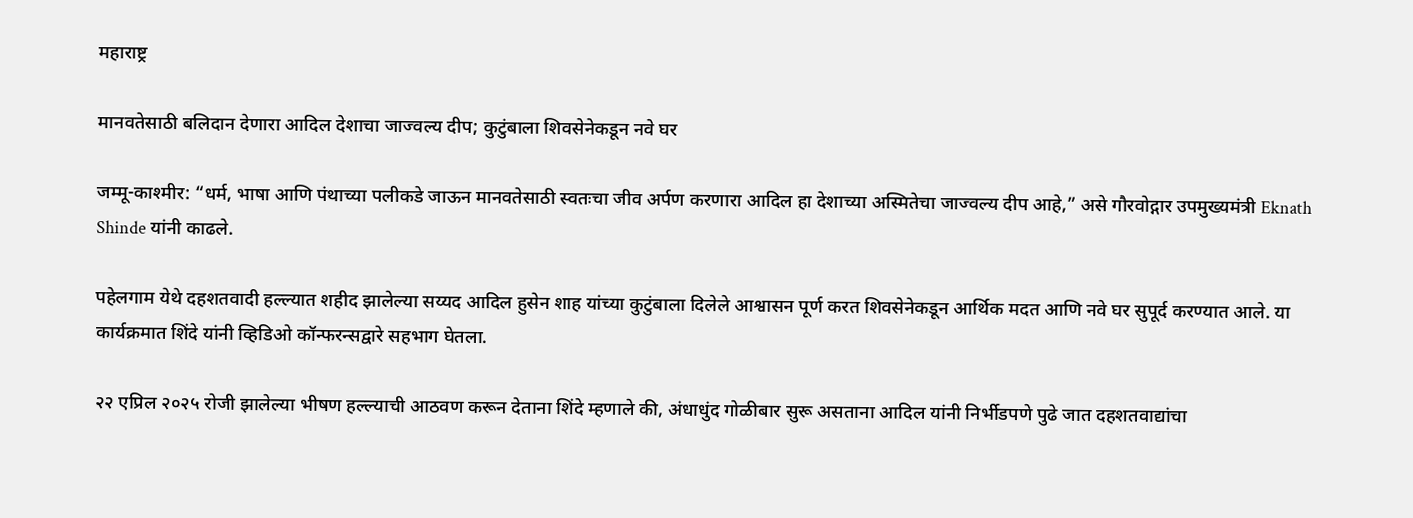महाराष्ट्र

मानवतेसाठी बलिदान देणारा आदिल देशाचा जाज्वल्य दीप; कुटुंबाला शिवसेनेकडून नवे घर

जम्मू-काश्मीर: “धर्म, भाषा आणि पंथाच्या पलीकडे जाऊन मानवतेसाठी स्वतःचा जीव अर्पण करणारा आदिल हा देशाच्या अस्मितेचा जाज्वल्य दीप आहे,” असे गौरवोद्गार उपमुख्यमंत्री Eknath Shinde यांनी काढले.

पहेलगाम येथे दहशतवादी हल्ल्यात शहीद झालेल्या सय्यद आदिल हुसेन शाह यांच्या कुटुंबाला दिलेले आश्वासन पूर्ण करत शिवसेनेकडून आर्थिक मदत आणि नवे घर सुपूर्द करण्यात आले. या कार्यक्रमात शिंदे यांनी व्हिडिओ कॉन्फरन्सद्वारे सहभाग घेतला.

२२ एप्रिल २०२५ रोजी झालेल्या भीषण हल्ल्याची आठवण करून देताना शिंदे म्हणाले की, अंधाधुंद गोळीबार सुरू असताना आदिल यांनी निर्भीडपणे पुढे जात दहशतवाद्यांचा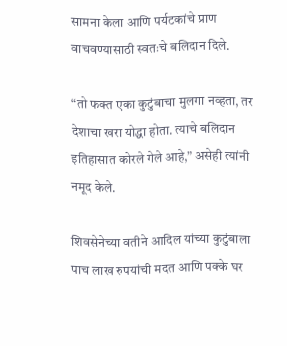सामना केला आणि पर्यटकांचे प्राण वाचवण्यासाठी स्वतःचे बलिदान दिले.

“तो फक्त एका कुटुंबाचा मुलगा नव्हता, तर देशाचा खरा योद्धा होता. त्याचे बलिदान इतिहासात कोरले गेले आहे,” असेही त्यांनी नमूद केले.

शिवसेनेच्या वतीने आदिल यांच्या कुटुंबाला पाच लाख रुपयांची मदत आणि पक्के घर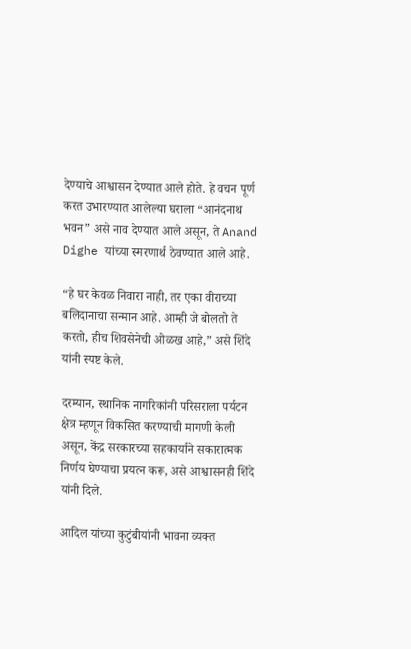देण्याचे आश्वासन देण्यात आले होते. हे वचन पूर्ण करत उभारण्यात आलेल्या घराला “आनंदनाथ भवन” असे नाव देण्यात आले असून, ते Anand Dighe यांच्या स्मरणार्थ ठेवण्यात आले आहे.

“हे घर केवळ निवारा नाही, तर एका वीराच्या बलिदानाचा सन्मान आहे. आम्ही जे बोलतो ते करतो, हीच शिवसेनेची ओळख आहे,” असे शिंदे यांनी स्पष्ट केले.

दरम्यान, स्थानिक नागरिकांनी परिसराला पर्यटन क्षेत्र म्हणून विकसित करण्याची मागणी केली असून, केंद्र सरकारच्या सहकार्याने सकारात्मक निर्णय घेण्याचा प्रयत्न करू, असे आश्वासनही शिंदे यांनी दिले.

आदिल यांच्या कुटुंबीयांनी भावना व्यक्त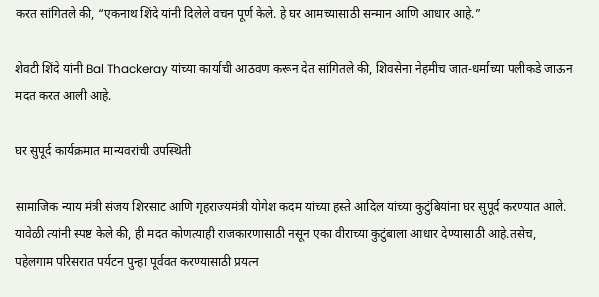करत सांगितले की, “एकनाथ शिंदे यांनी दिलेले वचन पूर्ण केले. हे घर आमच्यासाठी सन्मान आणि आधार आहे.”

शेवटी शिंदे यांनी Bal Thackeray यांच्या कार्याची आठवण करून देत सांगितले की, शिवसेना नेहमीच जात-धर्माच्या पलीकडे जाऊन मदत करत आली आहे.

घर सुपूर्द कार्यक्रमात मान्यवरांची उपस्थिती

सामाजिक न्याय मंत्री संजय शिरसाट आणि गृहराज्यमंत्री योगेश कदम यांच्या हस्ते आदिल यांच्या कुटुंबियांना घर सुपूर्द करण्यात आले. यावेळी त्यांनी स्पष्ट केले की, ही मदत कोणत्याही राजकारणासाठी नसून एका वीराच्या कुटुंबाला आधार देण्यासाठी आहे.तसेच, पहेलगाम परिसरात पर्यटन पुन्हा पूर्ववत करण्यासाठी प्रयत्न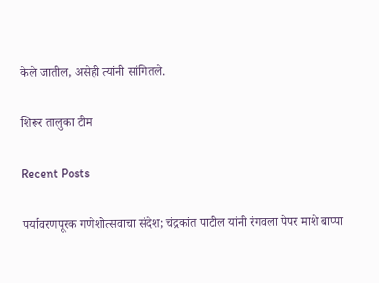केले जातील, असेही त्यांनी सांगितले.

शिरूर तालुका टीम

Recent Posts

पर्यावरणपूरक गणेशोत्सवाचा संदेश; चंद्रकांत पाटील यांनी रंगवला पेपर माशे बाप्पा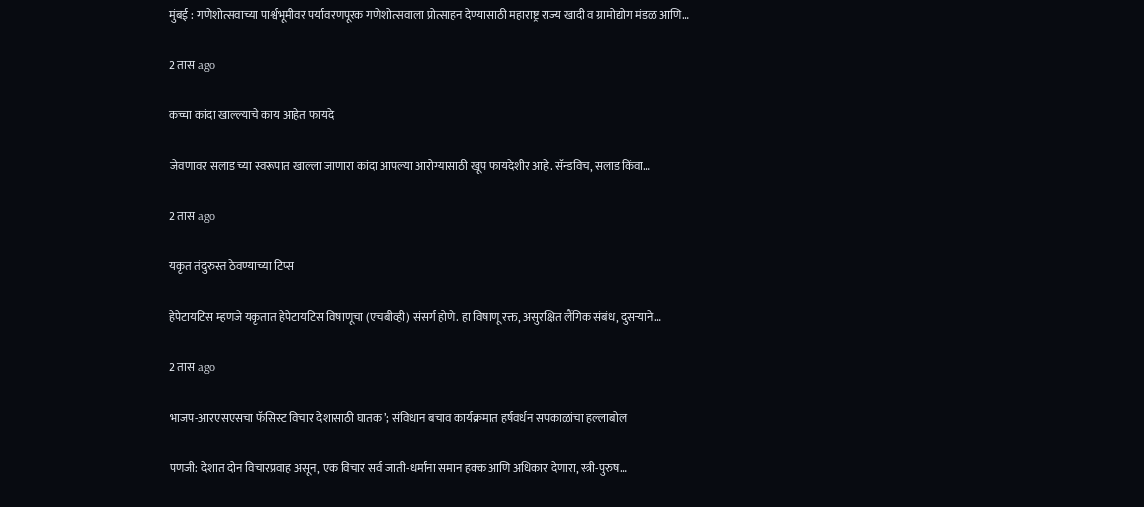मुंबई : गणेशोत्सवाच्या पार्श्वभूमीवर पर्यावरणपूरक गणेशोत्सवाला प्रोत्साहन देण्यासाठी महाराष्ट्र राज्य खादी व ग्रामोद्योग मंडळ आणि…

2 तास ago

कच्चा कांदा खाल्ल्याचे काय आहेत फायदे

जेवणावर सलाड च्या स्वरूपात खाल्ला जाणारा कांदा आपल्या आरोग्यासाठी खूप फायदेशीर आहे. सॅन्डविच, सलाड किंवा…

2 तास ago

यकृत तंदुरुस्त ठेवण्याच्या टिप्स

हेपेटायटिस म्हणजे यकृतात हेपेटायटिस विषाणूचा (एचबीव्ही) संसर्ग होणे. हा विषाणू रक्त, असुरक्षित लैंगिक संबंध, दुसर्‍याने…

2 तास ago

भाजप-आरएसएसचा फॅसिस्ट विचार देशासाठी घातक’; संविधान बचाव कार्यक्रमात हर्षवर्धन सपकाळांचा हल्लाबोल

पणजी: देशात दोन विचारप्रवाह असून, एक विचार सर्व जाती-धर्मांना समान हक्क आणि अधिकार देणारा, स्त्री-पुरुष…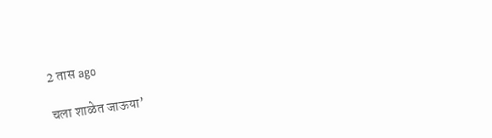2 तास ago

चला शाळेत जाऊया’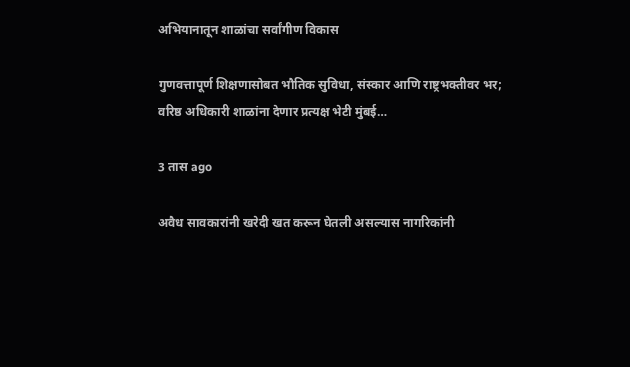अभियानातून शाळांचा सर्वांगीण विकास

गुणवत्तापूर्ण शिक्षणासोबत भौतिक सुविधा, संस्कार आणि राष्ट्रभक्तीवर भर; वरिष्ठ अधिकारी शाळांना देणार प्रत्यक्ष भेटी मुंबई…

3 तास ago

अवैध सावकारांनी खरेदी खत करून घेतली असल्यास नागरिकांनी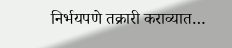निर्भयपणे तक्रारी कराव्यात…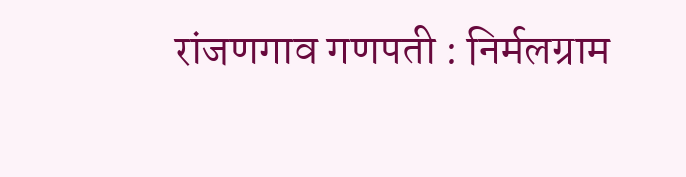रांजणगाव गणपती : निर्मलग्राम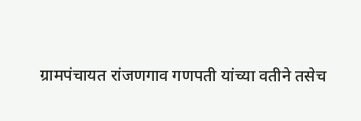ग्रामपंचायत रांजणगाव गणपती यांच्या वतीने तसेच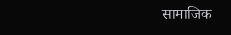सामाजिक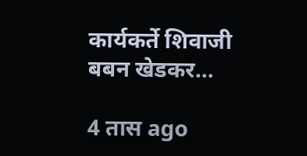कार्यकर्ते शिवाजी बबन खेडकर…

4 तास ago